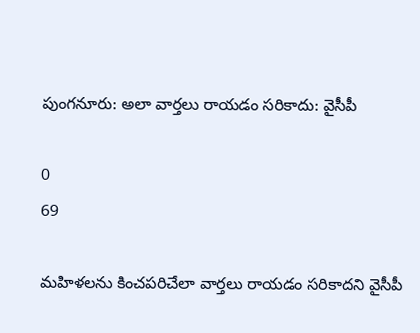పుంగనూరు: అలా వార్తలు రాయడం సరికాదు: వైసీపీ

0
69

మహిళలను కించపరిచేలా వార్తలు రాయడం సరికాదని వైసీపీ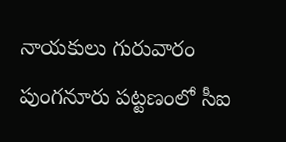నాయకులు గురువారం పుంగనూరు పట్టణంలో సీఐ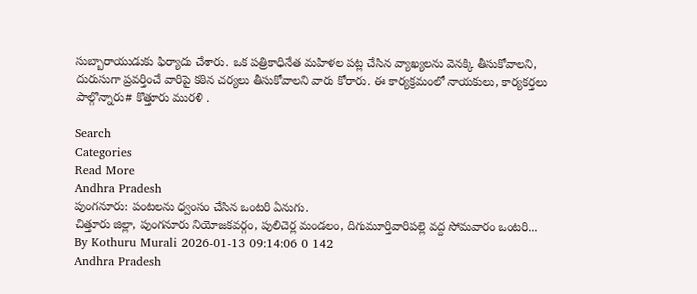సుబ్బారాయుడుకు ఫిర్యాదు చేశారు. ఒక పత్రికాధినేత మహిళల పట్ల చేసిన వ్యాఖ్యలను వెనక్కి తీసుకోవాలని, దురుసుగా ప్రవర్తించే వారిపై కఠిన చర్యలు తీసుకోవాలని వారు కోరారు. ఈ కార్యక్రమంలో నాయకులు, కార్యకర్తలు పాల్గొన్నారు# కొత్తూరు మురళి .

Search
Categories
Read More
Andhra Pradesh
పుంగనూరు: పంటలను ధ్వంసం చేసిన ఒంటరి ఏనుగు.
చిత్తూరు జిల్లా, పుంగనూరు నియోజకవర్గం, పులిచెర్ల మండలం, దిగుమూర్తివారిపల్లె వద్ద సోమవారం ఒంటరి...
By Kothuru Murali 2026-01-13 09:14:06 0 142
Andhra Pradesh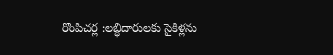రొంపిచర్ల :లబ్ధిదారులకు సైకిళ్లను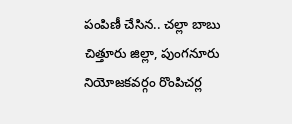పంపిణీ చేసిన.. చల్లా బాబు
చిత్తూరు జిల్లా, పుంగనూరు నియోజకవర్గం రొంపిచర్ల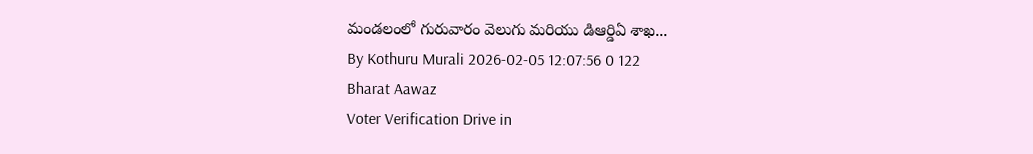మండలంలో గురువారం వెలుగు మరియు డిఆర్డిఏ శాఖ...
By Kothuru Murali 2026-02-05 12:07:56 0 122
Bharat Aawaz
Voter Verification Drive in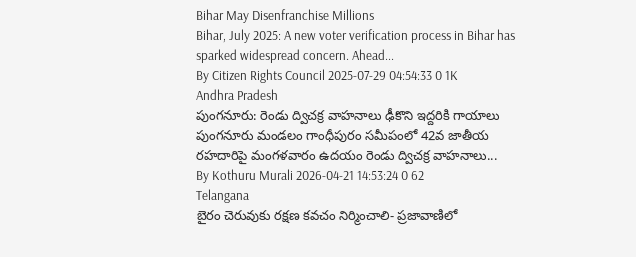Bihar May Disenfranchise Millions
Bihar, July 2025: A new voter verification process in Bihar has sparked widespread concern. Ahead...
By Citizen Rights Council 2025-07-29 04:54:33 0 1K
Andhra Pradesh
పుంగనూరు: రెండు ద్విచక్ర వాహనాలు ఢీకొని ఇద్దరికి గాయాలు
పుంగనూరు మండలం గాంధీపురం సమీపంలో 42వ జాతీయ రహదారిపై మంగళవారం ఉదయం రెండు ద్విచక్ర వాహనాలు...
By Kothuru Murali 2026-04-21 14:53:24 0 62
Telangana
బైరం చెరువుకు రక్షణ కవచం నిర్మించాలి- ప్రజావాణిలో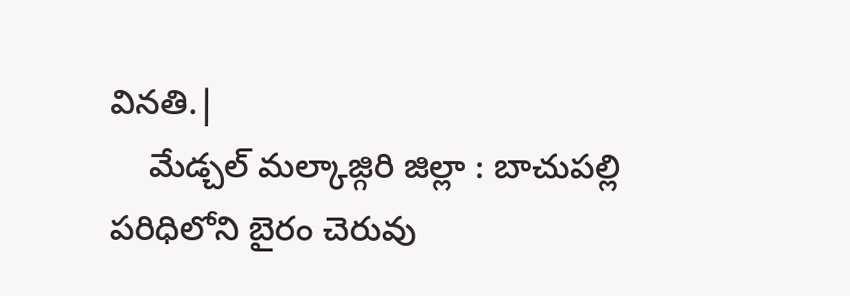వినతి.|
    మేడ్చల్ మల్కాజ్గిరి జిల్లా : బాచుపల్లి పరిధిలోని బైరం చెరువు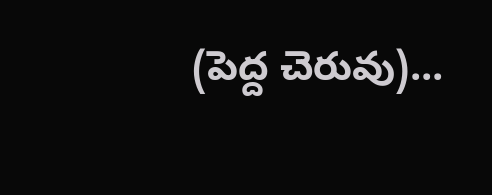(పెద్ద చెరువు)...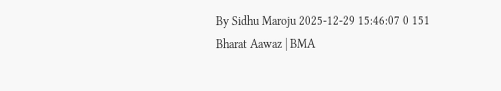By Sidhu Maroju 2025-12-29 15:46:07 0 151
Bharat Aawaz | BMA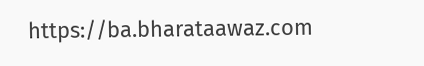https://ba.bharataawaz.com